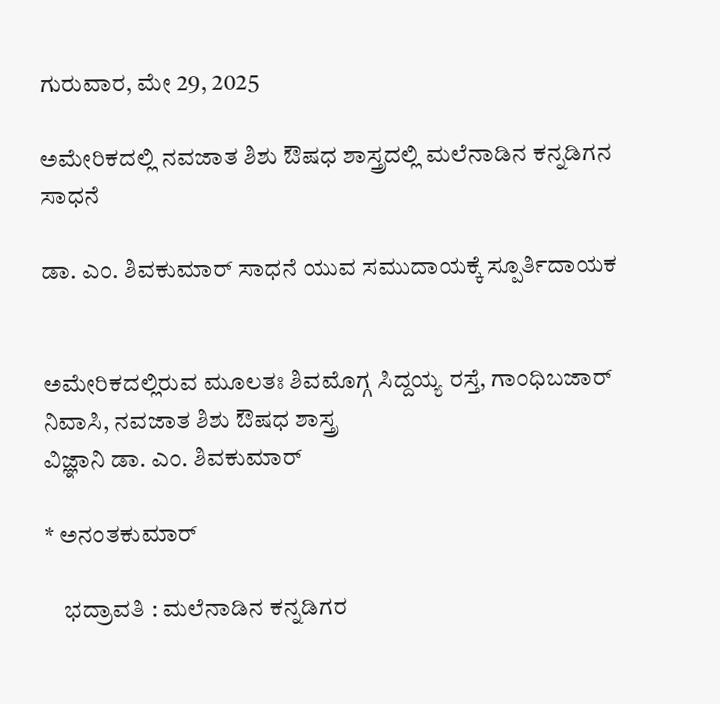ಗುರುವಾರ, ಮೇ 29, 2025

ಅಮೇರಿಕದಲ್ಲಿ ನವಜಾತ ಶಿಶು ಔಷಧ ಶಾಸ್ತ್ರದಲ್ಲಿ ಮಲೆನಾಡಿನ ಕನ್ನಡಿಗನ ಸಾಧನೆ

ಡಾ. ಎಂ. ಶಿವಕುಮಾರ್ ಸಾಧನೆ ಯುವ ಸಮುದಾಯಕ್ಕೆ ಸ್ಪೂರ್ತಿದಾಯಕ


ಅಮೇರಿಕದಲ್ಲಿರುವ ಮೂಲತಃ ಶಿವಮೊಗ್ಗ ಸಿದ್ದಯ್ಯ ರಸ್ತೆ, ಗಾಂಧಿಬಜಾರ್ ನಿವಾಸಿ, ನವಜಾತ ಶಿಶು ಔಷಧ ಶಾಸ್ತ್ರ
ವಿಜ್ಞಾನಿ ಡಾ. ಎಂ. ಶಿವಕುಮಾರ್

* ಅನಂತಕುಮಾರ್

    ಭದ್ರಾವತಿ : ಮಲೆನಾಡಿನ ಕನ್ನಡಿಗರ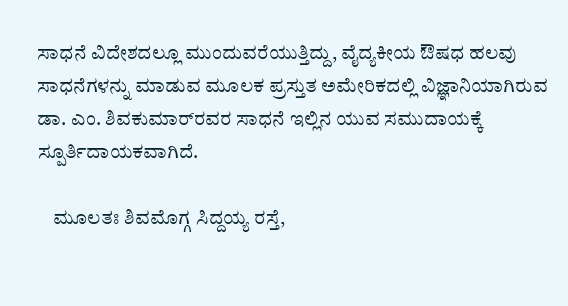ಸಾಧನೆ ವಿದೇಶದಲ್ಲೂ ಮುಂದುವರೆಯುತ್ತಿದ್ದು, ವೈದ್ಯಕೀಯ ಔಷಧ ಹಲವು ಸಾಧನೆಗಳನ್ನು ಮಾಡುವ ಮೂಲಕ ಪ್ರಸ್ತುತ ಅಮೇರಿಕದಲ್ಲಿ ವಿಜ್ಞಾನಿಯಾಗಿರುವ ಡಾ. ಎಂ. ಶಿವಕುಮಾರ್‌ರವರ ಸಾಧನೆ ಇಲ್ಲಿನ ಯುವ ಸಮುದಾಯಕ್ಕೆ ಸ್ಪೂರ್ತಿದಾಯಕವಾಗಿದೆ.

    ಮೂಲತಃ ಶಿವಮೊಗ್ಗ ಸಿದ್ದಯ್ಯ ರಸ್ತೆ,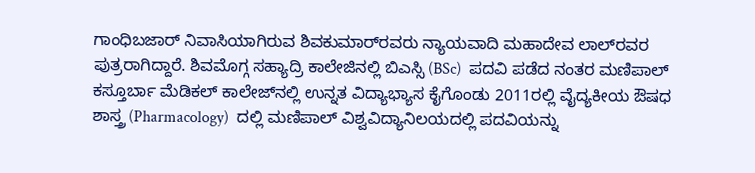ಗಾಂಧಿಬಜಾರ್ ನಿವಾಸಿಯಾಗಿರುವ ಶಿವಕುಮಾರ್‌ರವರು ನ್ಯಾಯವಾದಿ ಮಹಾದೇವ ಲಾಲ್‌ರವರ ಪುತ್ರರಾಗಿದ್ದಾರೆ. ಶಿವಮೊಗ್ಗ ಸಹ್ಯಾದ್ರಿ ಕಾಲೇಜಿನಲ್ಲಿ ಬಿಎಸ್ಸಿ (BSc)  ಪದವಿ ಪಡೆದ ನಂತರ ಮಣಿಪಾಲ್ ಕಸ್ತೂರ್ಬಾ ಮೆಡಿಕಲ್ ಕಾಲೇಜ್‌ನಲ್ಲಿ ಉನ್ನತ ವಿದ್ಯಾಭ್ಯಾಸ ಕೈಗೊಂಡು 2011ರಲ್ಲಿ ವೈದ್ಯಕೀಯ ಔಷಧ ಶಾಸ್ತ್ರ (Pharmacology)  ದಲ್ಲಿ ಮಣಿಪಾಲ್ ವಿಶ್ವವಿದ್ಯಾನಿಲಯದಲ್ಲಿ ಪದವಿಯನ್ನು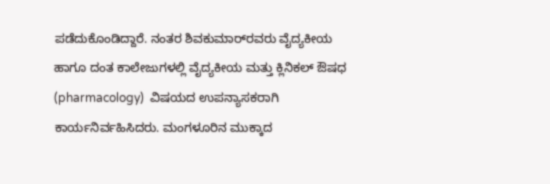ಪಡೆದುಕೊಂಡಿದ್ದಾರೆ. ನಂತರ ಶಿವಕುಮಾರ್‌ರವರು ವೈದ್ಯಕೀಯ ಹಾಗೂ ದಂತ ಕಾಲೇಜುಗಳಲ್ಲಿ ವೈದ್ಯಕೀಯ ಮತ್ತು ಕ್ಲಿನಿಕಲ್ ಔಷಧ (pharmacology)  ವಿಷಯದ ಉಪನ್ಯಾಸಕರಾಗಿ ಕಾರ್ಯನಿರ್ವಹಿಸಿದರು. ಮಂಗಳೂರಿನ ಮುಕ್ಕಾದ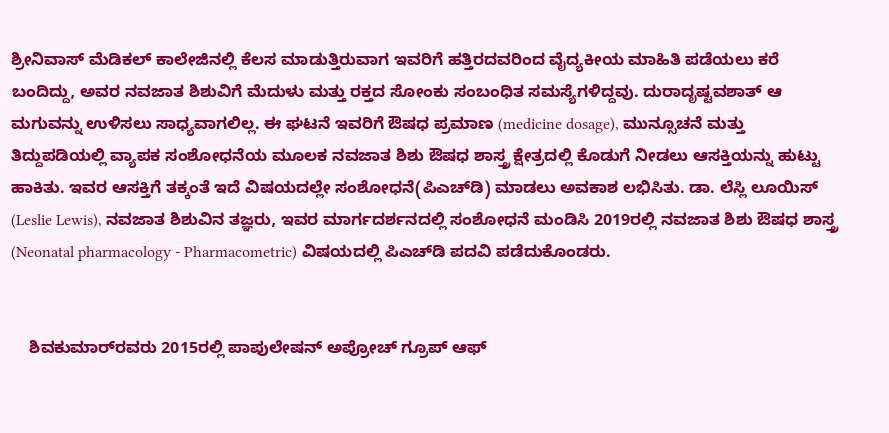ಶ್ರೀನಿವಾಸ್ ಮೆಡಿಕಲ್ ಕಾಲೇಜಿನಲ್ಲಿ ಕೆಲಸ ಮಾಡುತ್ತಿರುವಾಗ ಇವರಿಗೆ ಹತ್ತಿರದವರಿಂದ ವೈದ್ಯಕೀಯ ಮಾಹಿತಿ ಪಡೆಯಲು ಕರೆ ಬಂದಿದ್ದು, ಅವರ ನವಜಾತ ಶಿಶುವಿಗೆ ಮೆದುಳು ಮತ್ತು ರಕ್ತದ ಸೋಂಕು ಸಂಬಂಧಿತ ಸಮಸ್ಯೆಗಳಿದ್ದವು. ದುರಾದೃಷ್ಟವಶಾತ್ ಆ ಮಗುವನ್ನು ಉಳಿಸಲು ಸಾಧ್ಯವಾಗಲಿಲ್ಲ. ಈ ಘಟನೆ ಇವರಿಗೆ ಔಷಧ ಪ್ರಮಾಣ (medicine dosage), ಮುನ್ಸೂಚನೆ ಮತ್ತು ತಿದ್ದುಪಡಿಯಲ್ಲಿ ವ್ಯಾಪಕ ಸಂಶೋಧನೆಯ ಮೂಲಕ ನವಜಾತ ಶಿಶು ಔಷಧ ಶಾಸ್ತ್ರ ಕ್ಷೇತ್ರದಲ್ಲಿ ಕೊಡುಗೆ ನೀಡಲು ಆಸಕ್ತಿಯನ್ನು ಹುಟ್ಟು ಹಾಕಿತು. ಇವರ ಆಸಕ್ತಿಗೆ ತಕ್ಕಂತೆ ಇದೆ ವಿಷಯದಲ್ಲೇ ಸಂಶೋಧನೆ(ಪಿಎಚ್‌ಡಿ) ಮಾಡಲು ಅವಕಾಶ ಲಭಿಸಿತು. ಡಾ. ಲೆಸ್ಲಿ ಲೂಯಿಸ್ (Leslie Lewis), ನವಜಾತ ಶಿಶುವಿನ ತಜ್ಞರು, ಇವರ ಮಾರ್ಗದರ್ಶನದಲ್ಲಿ ಸಂಶೋಧನೆ ಮಂಡಿಸಿ 2019ರಲ್ಲಿ ನವಜಾತ ಶಿಶು ಔಷಧ ಶಾಸ್ತ್ರ (Neonatal pharmacology - Pharmacometric) ವಿಷಯದಲ್ಲಿ ಪಿಎಚ್‌ಡಿ ಪದವಿ ಪಡೆದುಕೊಂಡರು.


    ಶಿವಕುಮಾರ್‌ರವರು 2015ರಲ್ಲಿ ಪಾಪುಲೇಷನ್ ಅಪ್ರೋಚ್ ಗ್ರೂಪ್ ಆಫ್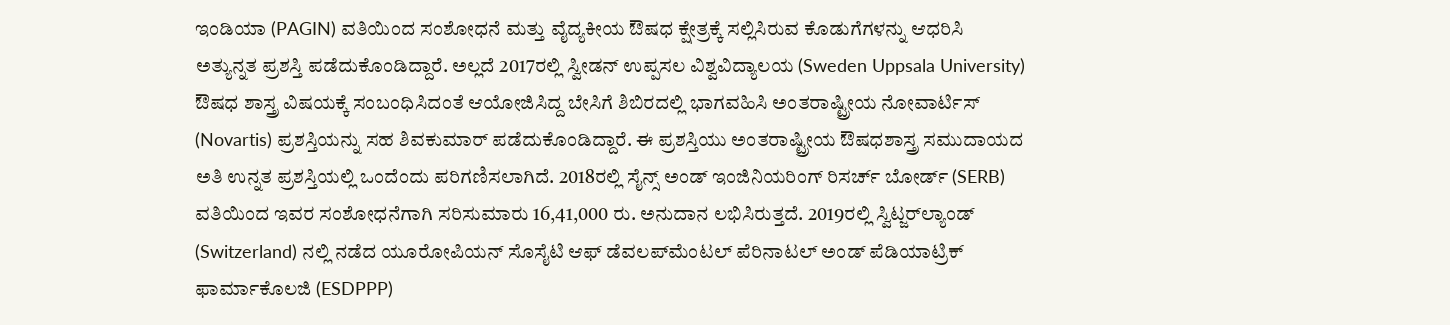ಇಂಡಿಯಾ (PAGIN) ವತಿಯಿಂದ ಸಂಶೋಧನೆ ಮತ್ತು ವೈದ್ಯಕೀಯ ಔಷಧ ಕ್ಷೇತ್ರಕ್ಕೆ ಸಲ್ಲಿಸಿರುವ ಕೊಡುಗೆಗಳನ್ನು ಆಧರಿಸಿ ಅತ್ಯುನ್ನತ ಪ್ರಶಸ್ತಿ ಪಡೆದುಕೊಂಡಿದ್ದಾರೆ. ಅಲ್ಲದೆ 2017ರಲ್ಲಿ ಸ್ವೀಡನ್ ಉಪ್ಪಸಲ ವಿಶ್ವವಿದ್ಯಾಲಯ (Sweden Uppsala University) ಔಷಧ ಶಾಸ್ತ್ರ ವಿಷಯಕ್ಕೆ ಸಂಬಂಧಿಸಿದಂತೆ ಆಯೋಜಿಸಿದ್ದ ಬೇಸಿಗೆ ಶಿಬಿರದಲ್ಲಿ ಭಾಗವಹಿಸಿ ಅಂತರಾಷ್ಟ್ರೀಯ ನೋವಾರ್ಟಿಸ್ (Novartis) ಪ್ರಶಸ್ತಿಯನ್ನು ಸಹ ಶಿವಕುಮಾರ್ ಪಡೆದುಕೊಂಡಿದ್ದಾರೆ. ಈ ಪ್ರಶಸ್ತಿಯು ಅಂತರಾಷ್ಟ್ರೀಯ ಔಷಧಶಾಸ್ತ್ರ ಸಮುದಾಯದ ಅತಿ ಉನ್ನತ ಪ್ರಶಸ್ತಿಯಲ್ಲಿ ಒಂದೆಂದು ಪರಿಗಣಿಸಲಾಗಿದೆ. 2018ರಲ್ಲಿ ಸೈನ್ಸ್ ಅಂಡ್ ಇಂಜಿನಿಯರಿಂಗ್ ರಿಸರ್ಚ್ ಬೋರ್ಡ್ (SERB) ವತಿಯಿಂದ ಇವರ ಸಂಶೋಧನೆಗಾಗಿ ಸರಿಸುಮಾರು 16,41,000 ರು. ಅನುದಾನ ಲಭಿಸಿರುತ್ತದೆ. 2019ರಲ್ಲಿ ಸ್ವಿಟ್ಜರ್‌ಲ್ಯಾಂಡ್ (Switzerland) ನಲ್ಲಿ ನಡೆದ ಯೂರೋಪಿಯನ್ ಸೊಸೈಟಿ ಆಫ್ ಡೆವಲಪ್‌ಮೆಂಟಲ್ ಪೆರಿನಾಟಲ್ ಅಂಡ್ ಪೆಡಿಯಾಟ್ರಿಕ್ ಫಾರ್ಮಾಕೊಲಜಿ (ESDPPP)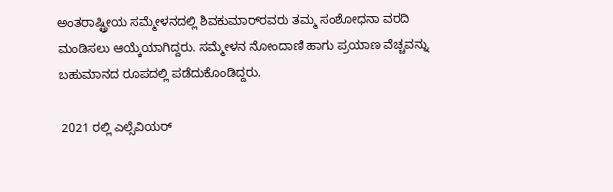ಅಂತರಾಷ್ಟ್ರೀಯ ಸಮ್ಮೇಳನದಲ್ಲಿ ಶಿವಕುಮಾರ್‌ರವರು ತಮ್ಮ ಸಂಶೋಧನಾ ವರದಿ ಮಂಡಿಸಲು ಆಯ್ಕೆಯಾಗಿದ್ದರು. ಸಮ್ಮೇಳನ ನೋಂದಾಣಿ ಹಾಗು ಪ್ರಯಾಣ ವೆಚ್ಚವನ್ನು ಬಹುಮಾನದ ರೂಪದಲ್ಲಿ ಪಡೆದುಕೊಂಡಿದ್ದರು.

 2021 ರಲ್ಲಿ ಎಲ್ಸೆವಿಯರ್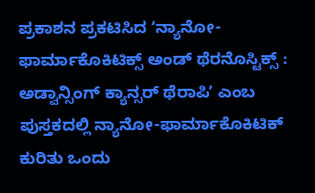ಪ್ರಕಾಶನ ಪ್ರಕಟಿಸಿದ ʻನ್ಯಾನೋ-ಫಾರ್ಮಾಕೊಕಿಟಿಕ್ಸ್ ಅಂಡ್ ಥೆರನೊಸ್ಟಿಕ್ಸ್ : ಅಡ್ವಾನ್ಸಿಂಗ್ ಕ್ಯಾನ್ಸರ್ ಥೆರಾಪಿʼ ಎಂಬ ಪುಸ್ತಕದಲ್ಲಿ ನ್ಯಾನೋ-ಫಾರ್ಮಾಕೊಕಿಟಿಕ್ ಕುರಿತು ಒಂದು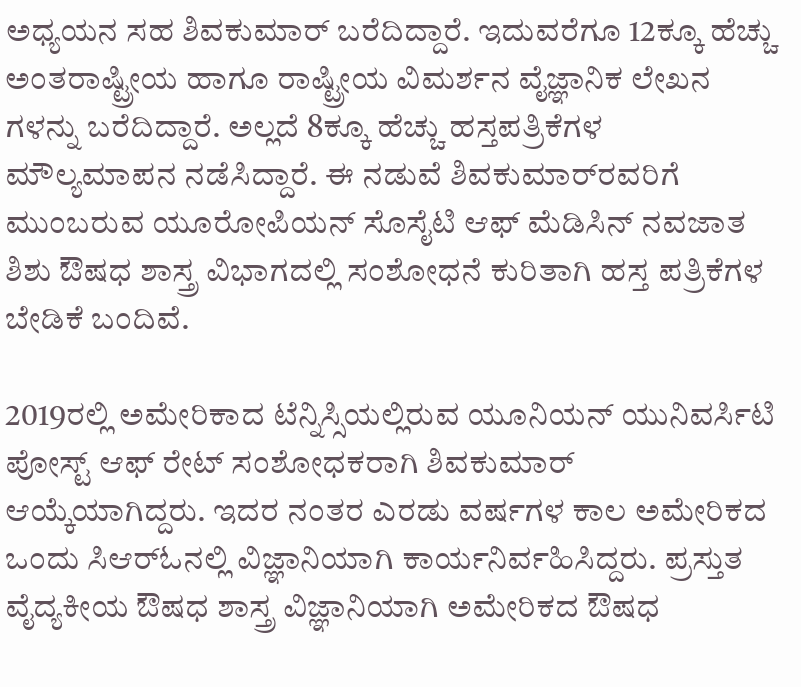ಅಧ್ಯಯನ ಸಹ ಶಿವಕುಮಾರ್ ಬರೆದಿದ್ದಾರೆ. ಇದುವರೆಗೂ 12ಕ್ಕೂ ಹೆಚ್ಚು ಅಂತರಾಷ್ಟ್ರೀಯ ಹಾಗೂ ರಾಷ್ಟ್ರೀಯ ವಿಮರ್ಶನ ವೈಜ್ಞಾನಿಕ ಲೇಖನ ಗಳನ್ನು ಬರೆದಿದ್ದಾರೆ. ಅಲ್ಲದೆ 8ಕ್ಕೂ ಹೆಚ್ಚು ಹಸ್ತಪತ್ರಿಕೆಗಳ ಮೌಲ್ಯಮಾಪನ ನಡೆಸಿದ್ದಾರೆ. ಈ ನಡುವೆ ಶಿವಕುಮಾರ್‌ರವರಿಗೆ ಮುಂಬರುವ ಯೂರೋಪಿಯನ್ ಸೊಸೈಟಿ ಆಫ್ ಮೆಡಿಸಿನ್ ನವಜಾತ ಶಿಶು ಔಷಧ ಶಾಸ್ತ್ರ ವಿಭಾಗದಲ್ಲಿ ಸಂಶೋಧನೆ ಕುರಿತಾಗಿ ಹಸ್ತ ಪತ್ರಿಕೆಗಳ ಬೇಡಿಕೆ ಬಂದಿವೆ.

2019ರಲ್ಲಿ ಅಮೇರಿಕಾದ ಟೆನ್ನಿಸ್ಸಿಯಲ್ಲಿರುವ ಯೂನಿಯನ್ ಯುನಿವರ್ಸಿಟಿ ಪೋಸ್ಟ್ ಆಫ್ ರೇಟ್ ಸಂಶೋಧಕರಾಗಿ ಶಿವಕುಮಾರ್ ಆಯ್ಕೆಯಾಗಿದ್ದರು. ಇದರ ನಂತರ ಎರಡು ವರ್ಷಗಳ ಕಾಲ ಅಮೇರಿಕದ ಒಂದು ಸಿಆರ್‌ಓನಲ್ಲಿ ವಿಜ್ಞಾನಿಯಾಗಿ ಕಾರ್ಯನಿರ್ವಹಿಸಿದ್ದರು. ಪ್ರಸ್ತುತ ವೈದ್ಯಕೀಯ ಔಷಧ ಶಾಸ್ತ್ರ ವಿಜ್ಞಾನಿಯಾಗಿ ಅಮೇರಿಕದ ಔಷಧ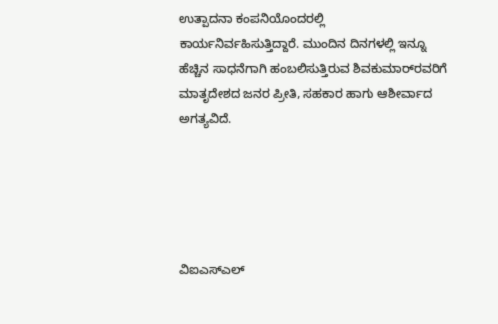ಉತ್ಪಾದನಾ ಕಂಪನಿಯೊಂದರಲ್ಲಿ ಕಾರ್ಯನಿರ್ವಹಿಸುತ್ತಿದ್ದಾರೆ. ಮುಂದಿನ ದಿನಗಳಲ್ಲಿ ಇನ್ನೂ ಹೆಚ್ಚಿನ ಸಾಧನೆಗಾಗಿ ಹಂಬಲಿಸುತ್ತಿರುವ ಶಿವಕುಮಾರ್‌ರವರಿಗೆ ಮಾತೃದೇಶದ ಜನರ ಪ್ರೀತಿ, ಸಹಕಾರ ಹಾಗು ಆಶೀರ್ವಾದ ಅಗತ್ಯವಿದೆ.





ವಿಐಎಸ್‌ಎಲ್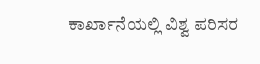ಕಾರ್ಖಾನೆಯಲ್ಲಿ ವಿಶ್ವ ಪರಿಸರ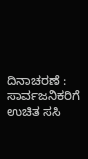ದಿನಾಚರಣೆ : ಸಾರ್ವಜನಿಕರಿಗೆ ಉಚಿತ ಸಸಿ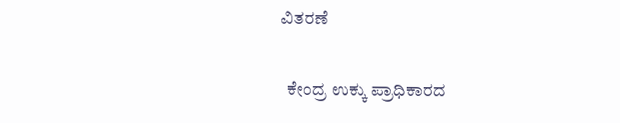ವಿತರಣೆ

  ಕೇಂದ್ರ ಉಕ್ಕು ಪ್ರಾಧಿಕಾರದ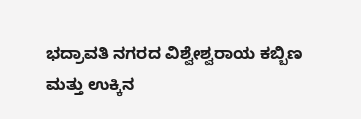ಭದ್ರಾವತಿ ನಗರದ ವಿಶ್ವೇಶ್ವರಾಯ ಕಬ್ಬಿಣ ಮತ್ತು ಉಕ್ಕಿನ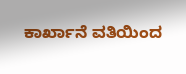ಕಾರ್ಖಾನೆ ವತಿಯಿಂದ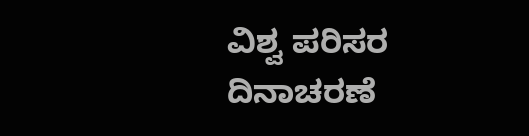ವಿಶ್ವ ಪರಿಸರ ದಿನಾಚರಣೆ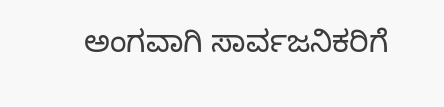ಅಂಗವಾಗಿ ಸಾರ್ವಜನಿಕರಿಗೆ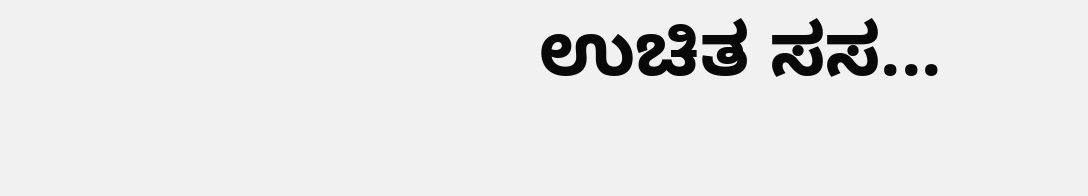ಉಚಿತ ಸಸ...